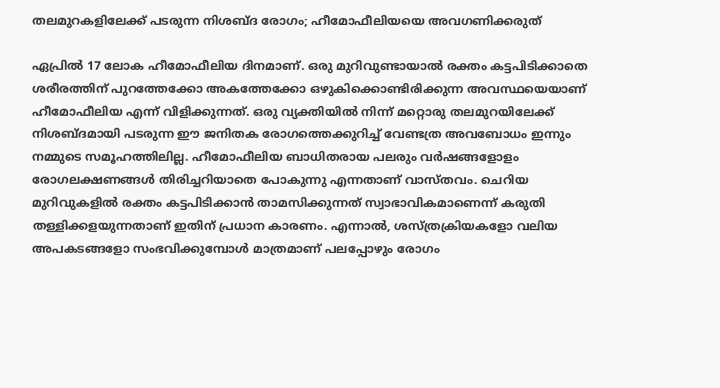തലമുറകളിലേക്ക് പടരുന്ന നിശബ്ദ രോഗം; ഹീമോഫീലിയയെ അവഗണിക്കരുത്

ഏപ്രിൽ 17 ലോക ഹീമോഫീലിയ ദിനമാണ്. ഒരു മുറിവുണ്ടായാൽ രക്തം കട്ടപിടിക്കാതെ ശരീരത്തിന് പുറത്തേക്കോ അകത്തേക്കോ ഒഴുകിക്കൊണ്ടിരിക്കുന്ന അവസ്ഥയെയാണ് ഹീമോഫീലിയ എന്ന് വിളിക്കുന്നത്. ഒരു വ്യക്തിയിൽ നിന്ന് മറ്റൊരു തലമുറയിലേക്ക് നിശബ്ദമായി പടരുന്ന ഈ ജനിതക രോഗത്തെക്കുറിച്ച് വേണ്ടത്ര അവബോധം ഇന്നും നമ്മുടെ സമൂഹത്തിലില്ല. ഹീമോഫീലിയ ബാധിതരായ പലരും വർഷങ്ങളോളം രോഗലക്ഷണങ്ങൾ തിരിച്ചറിയാതെ പോകുന്നു എന്നതാണ് വാസ്തവം. ചെറിയ മുറിവുകളിൽ രക്തം കട്ടപിടിക്കാൻ താമസിക്കുന്നത് സ്വാഭാവികമാണെന്ന് കരുതി തള്ളിക്കളയുന്നതാണ് ഇതിന് പ്രധാന കാരണം. എന്നാൽ, ശസ്ത്രക്രിയകളോ വലിയ അപകടങ്ങളോ സംഭവിക്കുമ്പോൾ മാത്രമാണ് പലപ്പോഴും രോഗം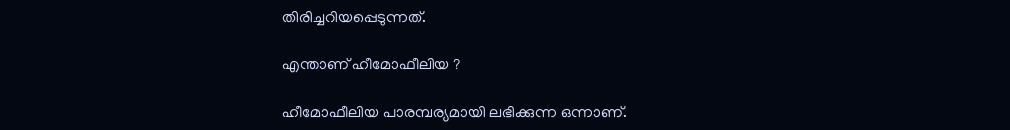തിരിച്ചറിയപ്പെടുന്നത്.

എന്താണ് ഹീമോഫീലിയ ?

ഹീമോഫീലിയ പാരമ്പര്യമായി ലഭിക്കുന്ന ഒന്നാണ്.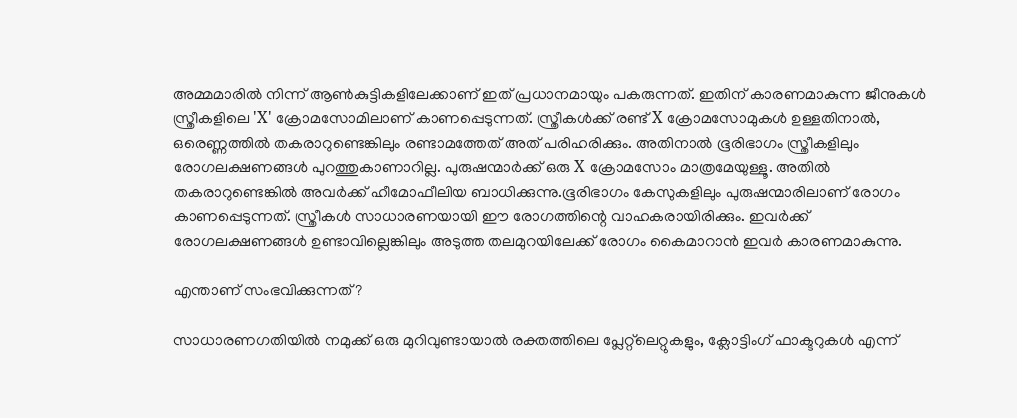അമ്മമാരിൽ നിന്ന് ആൺകുട്ടികളിലേക്കാണ് ഇത് പ്രധാനമായും പകരുന്നത്. ഇതിന് കാരണമാകുന്ന ജീനുകൾ സ്ത്രീകളിലെ 'X' ക്രോമസോമിലാണ് കാണപ്പെടുന്നത്. സ്ത്രീകൾക്ക് രണ്ട് X ക്രോമസോമുകൾ ഉള്ളതിനാൽ, ഒരെണ്ണത്തിൽ തകരാറുണ്ടെങ്കിലും രണ്ടാമത്തേത് അത് പരിഹരിക്കും. അതിനാൽ ഭൂരിഭാഗം സ്ത്രീകളിലും രോഗലക്ഷണങ്ങൾ പുറത്തുകാണാറില്ല. പുരുഷന്മാർക്ക് ഒരു X ക്രോമസോം മാത്രമേയുള്ളൂ. അതിൽ തകരാറുണ്ടെങ്കിൽ അവർക്ക് ഹീമോഫീലിയ ബാധിക്കുന്നു.ഭൂരിഭാഗം കേസുകളിലും പുരുഷന്മാരിലാണ് രോഗം കാണപ്പെടുന്നത്. സ്ത്രീകൾ സാധാരണയായി ഈ രോഗത്തിന്റെ വാഹകരായിരിക്കും. ഇവർക്ക് രോഗലക്ഷണങ്ങൾ ഉണ്ടാവില്ലെങ്കിലും അടുത്ത തലമുറയിലേക്ക് രോഗം കൈമാറാൻ ഇവർ കാരണമാകുന്നു.

എന്താണ് സംഭവിക്കുന്നത്?

സാധാരണഗതിയിൽ നമുക്ക് ഒരു മുറിവുണ്ടായാൽ രക്തത്തിലെ പ്ലേറ്റ്‌ലെറ്റുകളും, ക്ലോട്ടിംഗ് ഫാക്ടറുകൾ എന്ന്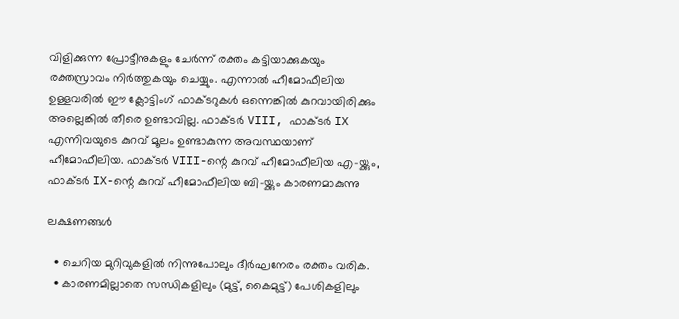വിളിക്കുന്ന പ്രോട്ടീനുകളും ചേർന്ന് രക്തം കട്ടിയാക്കുകയും രക്തസ്രാവം നിർത്തുകയും ചെയ്യും. എന്നാൽ ഹീമോഫീലിയ ഉള്ളവരിൽ ഈ ക്ലോട്ടിംഗ് ഫാക്ടറുകൾ ഒന്നെങ്കിൽ കുറവായിരിക്കും അല്ലെങ്കിൽ തീരെ ഉണ്ടാവില്ല. ഫാക്ടർ VIII, ഫാക്ടർ IX എന്നിവയുടെ കുറവ് മൂലം ഉണ്ടാകുന്ന അവസ്ഥയാണ് ഹീമോഫീലിയ. ഫാക്ടർ VIII-ന്റെ കുറവ് ഹീമോഫീലിയ എ-യ്ക്കും, ഫാക്ടർ IX-ന്റെ കുറവ് ഹീമോഫീലിയ ബി-യ്ക്കും കാരണമാകുന്നു

ലക്ഷണങ്ങൾ

  • ചെറിയ മുറിവുകളിൽ നിന്നുപോലും ദീർഘനേരം രക്തം വരിക.
  • കാരണമില്ലാതെ സന്ധികളിലും (മുട്ട്, കൈമുട്ട്) പേശികളിലും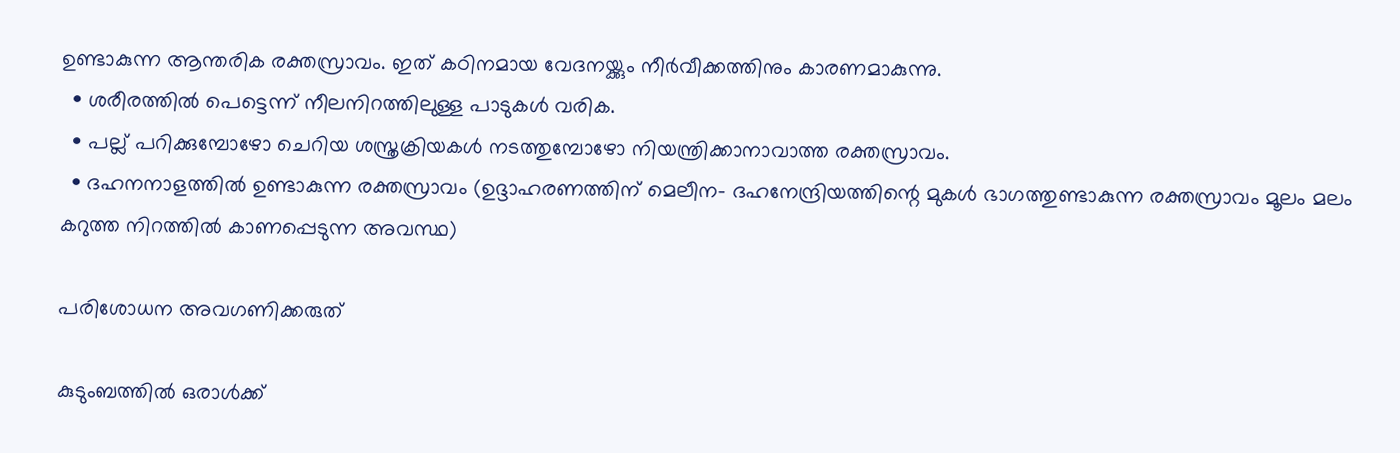ഉണ്ടാകുന്ന ആന്തരിക രക്തസ്രാവം. ഇത് കഠിനമായ വേദനയ്ക്കും നീർവീക്കത്തിനും കാരണമാകുന്നു.
  • ശരീരത്തിൽ പെട്ടെന്ന് നീലനിറത്തിലുള്ള പാടുകൾ വരിക.
  • പല്ല് പറിക്കുമ്പോഴോ ചെറിയ ശസ്ത്രക്രിയകൾ നടത്തുമ്പോഴോ നിയന്ത്രിക്കാനാവാത്ത രക്തസ്രാവം.
  • ദഹനനാളത്തിൽ ഉണ്ടാകുന്ന രക്തസ്രാവം (ഉദ്ദാഹരണത്തിന് മെലീന- ദഹനേന്ദ്രിയത്തിന്റെ മുകൾ ഭാഗത്തുണ്ടാകുന്ന രക്തസ്രാവം മൂലം മലം കറുത്ത നിറത്തിൽ കാണപ്പെടുന്ന അവസ്ഥ)

പരിശോധന അവഗണിക്കരുത്

കുടുംബത്തിൽ ഒരാൾക്ക്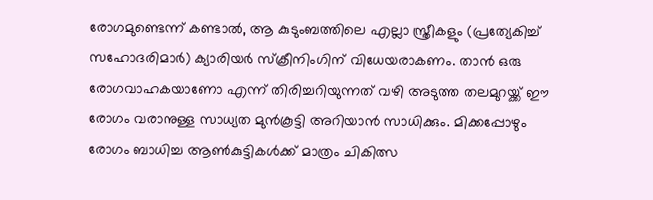രോഗമുണ്ടെന്ന് കണ്ടാൽ, ആ കുടുംബത്തിലെ എല്ലാ സ്ത്രീകളും (പ്രത്യേകിച്ച് സഹോദരിമാർ) ക്യാരിയർ സ്ക്രീനിംഗിന് വിധേയരാകണം. താൻ ഒരു രോഗവാഹകയാണോ എന്ന് തിരിച്ചറിയുന്നത് വഴി അടുത്ത തലമുറയ്ക്ക് ഈ രോഗം വരാനുള്ള സാധ്യത മുൻകൂട്ടി അറിയാൻ സാധിക്കും. മിക്കപ്പോഴും രോഗം ബാധിച്ച ആൺകുട്ടികൾക്ക് മാത്രം ചികിത്സ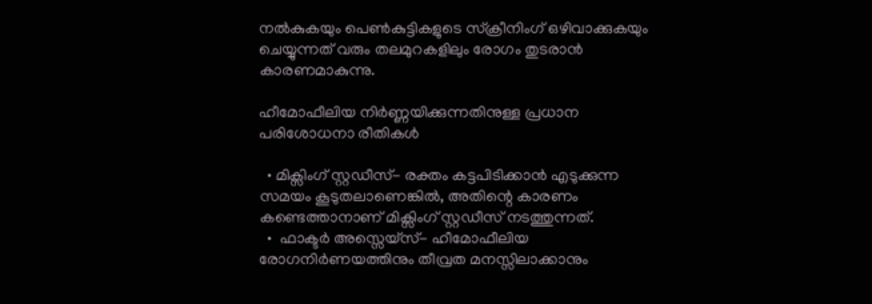നൽകുകയും പെൺകുട്ടികളുടെ സ്ക്രീനിംഗ് ഒഴിവാക്കുകയും ചെയ്യുന്നത് വരും തലമുറകളിലും രോഗം തുടരാൻ കാരണമാകുന്നു.

ഹീമോഫീലിയ നിർണ്ണയിക്കുന്നതിനുള്ള പ്രധാന പരിശോധനാ രീതികൾ

  • മിക്സിംഗ് സ്റ്റഡീസ്- രക്തം കട്ടപിടിക്കാൻ എടുക്കുന്ന സമയം കൂടുതലാണെങ്കിൽ, അതിന്റെ കാരണം കണ്ടെത്താനാണ് മിക്സിംഗ് സ്റ്റഡീസ് നടത്തുന്നത്.
  •  ഫാക്ടർ അസ്സെയ്സ്- ഹീമോഫീലിയ രോഗനിർണയത്തിനും തീവ്രത മനസ്സിലാക്കാനും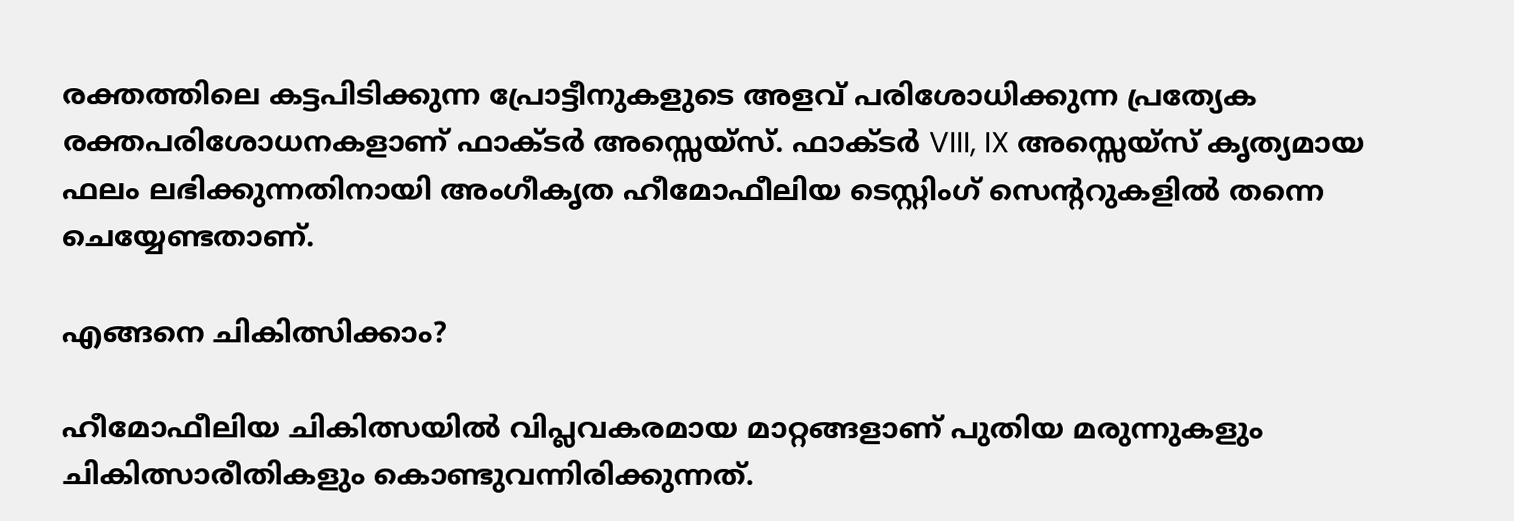രക്തത്തിലെ കട്ടപിടിക്കുന്ന പ്രോട്ടീനുകളുടെ അളവ് പരിശോധിക്കുന്ന പ്രത്യേക രക്തപരിശോധനകളാണ് ഫാക്ടർ അസ്സെയ്സ്. ഫാക്ടർ VIII, IX അസ്സെയ്സ് കൃത്യമായ ഫലം ലഭിക്കുന്നതിനായി അംഗീകൃത ഹീമോഫീലിയ ടെസ്റ്റിംഗ് സെന്ററുകളിൽ തന്നെ ചെയ്യേണ്ടതാണ്.

എങ്ങനെ ചികിത്സിക്കാം?

ഹീമോഫീലിയ ചികിത്സയിൽ വിപ്ലവകരമായ മാറ്റങ്ങളാണ് പുതിയ മരുന്നുകളും ചികിത്സാരീതികളും കൊണ്ടുവന്നിരിക്കുന്നത്.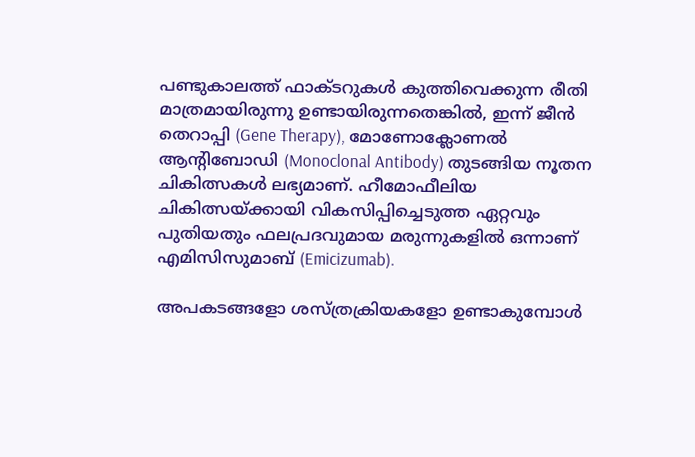പണ്ടുകാലത്ത് ഫാക്ടറുകൾ കുത്തിവെക്കുന്ന രീതി മാത്രമായിരുന്നു ഉണ്ടായിരുന്നതെങ്കിൽ, ഇന്ന് ജീൻ തെറാപ്പി (Gene Therapy), മോണോക്ലോണൽ ആന്റിബോഡി (Monoclonal Antibody) തുടങ്ങിയ നൂതന ചികിത്സകൾ ലഭ്യമാണ്. ഹീമോഫീലിയ ചികിത്സയ്ക്കായി വികസിപ്പിച്ചെടുത്ത ഏറ്റവും പുതിയതും ഫലപ്രദവുമായ മരുന്നുകളിൽ ഒന്നാണ് എമിസിസുമാബ് (Emicizumab).

അപകടങ്ങളോ ശസ്ത്രക്രിയകളോ ഉണ്ടാകുമ്പോൾ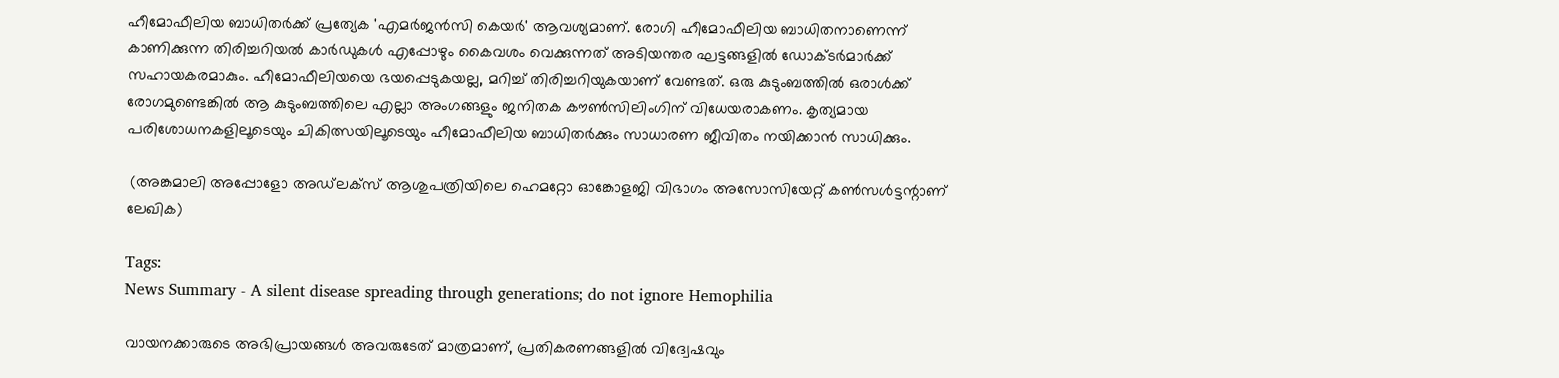ഹീമോഫീലിയ ബാധിതർക്ക് പ്രത്യേക 'എമർജൻസി കെയർ' ആവശ്യമാണ്. രോഗി ഹീമോഫീലിയ ബാധിതനാണെന്ന് കാണിക്കുന്ന തിരിച്ചറിയൽ കാർഡുകൾ എപ്പോഴും കൈവശം വെക്കുന്നത് അടിയന്തര ഘട്ടങ്ങളിൽ ഡോക്ടർമാർക്ക് സഹായകരമാകും. ഹീമോഫീലിയയെ ഭയപ്പെടുകയല്ല, മറിച്ച് തിരിച്ചറിയുകയാണ് വേണ്ടത്. ഒരു കുടുംബത്തിൽ ഒരാൾക്ക് രോഗമുണ്ടെങ്കിൽ ആ കുടുംബത്തിലെ എല്ലാ അംഗങ്ങളും ജനിതക കൗൺസിലിംഗിന് വിധേയരാകണം. കൃത്യമായ പരിശോധനകളിലൂടെയും ചികിത്സയിലൂടെയും ഹീമോഫീലിയ ബാധിതർക്കും സാധാരണ ജീവിതം നയിക്കാൻ സാധിക്കും.

 (അങ്കമാലി അപ്പോളോ അഡ്‌ലക്സ് ആശുപത്രിയിലെ ഹെമറ്റോ ഓങ്കോളജി വിഭാഗം അസോസിയേറ്റ് കൺസൾട്ടന്റാണ് ലേഖിക)

Tags:
News Summary - A silent disease spreading through generations; do not ignore Hemophilia

വായനക്കാരുടെ അഭിപ്രായങ്ങള്‍ അവരുടേത് മാത്രമാണ്, പ്രതികരണങ്ങളിൽ വിദ്വേഷവും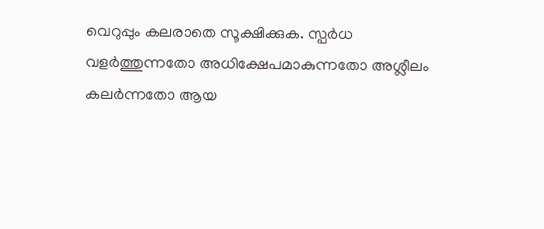വെറുപ്പും കലരാതെ സൂക്ഷിക്കുക. സ്പർധ വളർത്തുന്നതോ അധിക്ഷേപമാകുന്നതോ അശ്ലീലം കലർന്നതോ ആയ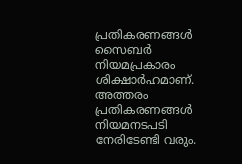പ്രതികരണങ്ങൾ സൈബർ നിയമപ്രകാരം ശിക്ഷാർഹമാണ്. അത്തരം പ്രതികരണങ്ങൾ നിയമനടപടി നേരിടേണ്ടി വരും.